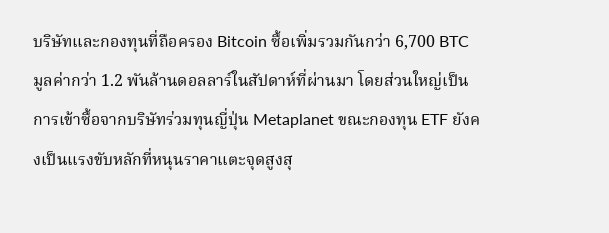บริษัทและกองทุนที่ถือครอง Bitcoin ซื้อเพิ่มรวมกันกว่า 6,700 BTC มูลค่ากว่า 1.2 พันล้านดอลลาร์ในสัปดาห์ที่ผ่านมา โดยส่วนใหญ่เป็นการเข้าซื้อจากบริษัทร่วมทุนญี่ปุ่น Metaplanet ขณะกองทุน ETF ยังคงเป็นแรงขับหลักที่หนุนราคาแตะจุดสูงสุ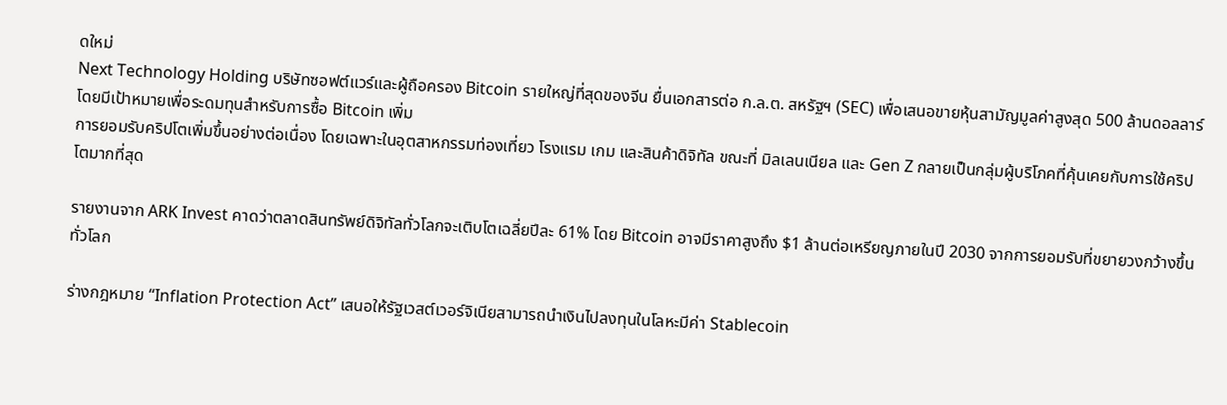ดใหม่
Next Technology Holding บริษัทซอฟต์แวร์และผู้ถือครอง Bitcoin รายใหญ่ที่สุดของจีน ยื่นเอกสารต่อ ก.ล.ต. สหรัฐฯ (SEC) เพื่อเสนอขายหุ้นสามัญมูลค่าสูงสุด 500 ล้านดอลลาร์ โดยมีเป้าหมายเพื่อระดมทุนสำหรับการซื้อ Bitcoin เพิ่ม
การยอมรับคริปโตเพิ่มขึ้นอย่างต่อเนื่อง โดยเฉพาะในอุตสาหกรรมท่องเที่ยว โรงแรม เกม และสินค้าดิจิทัล ขณะที่ มิลเลนเนียล และ Gen Z กลายเป็นกลุ่มผู้บริโภคที่คุ้นเคยกับการใช้คริปโตมากที่สุด

รายงานจาก ARK Invest คาดว่าตลาดสินทรัพย์ดิจิทัลทั่วโลกจะเติบโตเฉลี่ยปีละ 61% โดย Bitcoin อาจมีราคาสูงถึง $1 ล้านต่อเหรียญภายในปี 2030 จากการยอมรับที่ขยายวงกว้างขึ้นทั่วโลก

ร่างกฎหมาย “Inflation Protection Act” เสนอให้รัฐเวสต์เวอร์จิเนียสามารถนำเงินไปลงทุนในโลหะมีค่า Stablecoin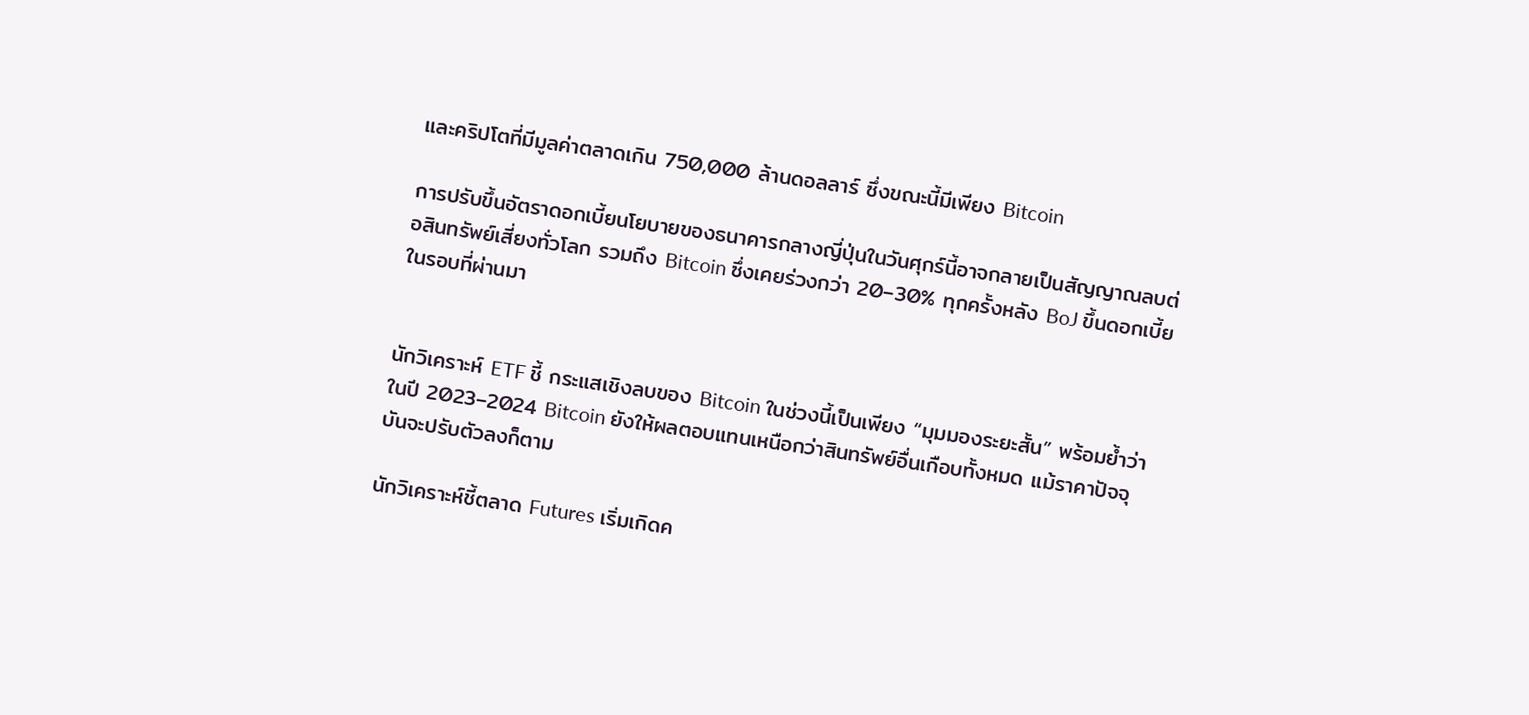และคริปโตที่มีมูลค่าตลาดเกิน 750,000 ล้านดอลลาร์ ซึ่งขณะนี้มีเพียง Bitcoin

การปรับขึ้นอัตราดอกเบี้ยนโยบายของธนาคารกลางญี่ปุ่นในวันศุกร์นี้อาจกลายเป็นสัญญาณลบต่อสินทรัพย์เสี่ยงทั่วโลก รวมถึง Bitcoin ซึ่งเคยร่วงกว่า 20–30% ทุกครั้งหลัง BoJ ขึ้นดอกเบี้ยในรอบที่ผ่านมา


นักวิเคราะห์ ETF ชี้ กระแสเชิงลบของ Bitcoin ในช่วงนี้เป็นเพียง “มุมมองระยะสั้น” พร้อมย้ำว่าในปี 2023–2024 Bitcoin ยังให้ผลตอบแทนเหนือกว่าสินทรัพย์อื่นเกือบทั้งหมด แม้ราคาปัจจุบันจะปรับตัวลงก็ตาม

นักวิเคราะห์ชี้ตลาด Futures เริ่มเกิดค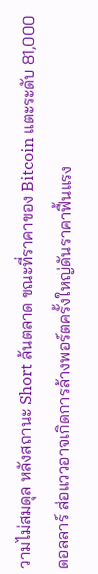วามไม่สมดุล หลังสถานะ Short ล้นตลาด ขณะที่ราคาของ Bitcoin แตะระดับ 81,000 ดอลลาร์ ส่อแววอาจเกิดการล้างพอร์ตครั้งใหญ่ดันราคาฟื้นแรง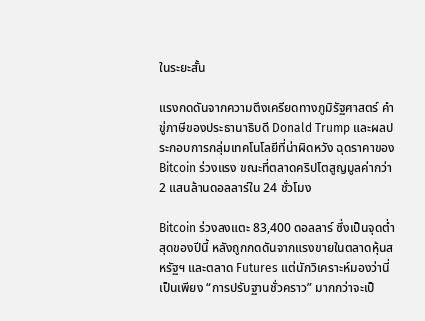ในระยะสั้น

แรงกดดันจากความตึงเครียดทางภูมิรัฐศาสตร์ คำขู่ภาษีของประธานาธิบดี Donald Trump และผลประกอบการกลุ่มเทคโนโลยีที่น่าผิดหวัง ฉุดราคาของ Bitcoin ร่วงแรง ขณะที่ตลาดคริปโตสูญมูลค่ากว่า 2 แสนล้านดอลลาร์ใน 24 ชั่วโมง

Bitcoin ร่วงลงแตะ 83,400 ดอลลาร์ ซึ่งเป็นจุดต่ำสุดของปีนี้ หลังถูกกดดันจากแรงขายในตลาดหุ้นสหรัฐฯ และตลาด Futures แต่นักวิเคราะห์มองว่านี่เป็นเพียง “การปรับฐานชั่วคราว” มากกว่าจะเป็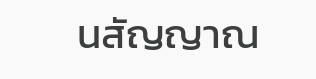นสัญญาณ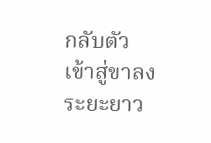กลับตัวเข้าสู่ขาลงระยะยาว